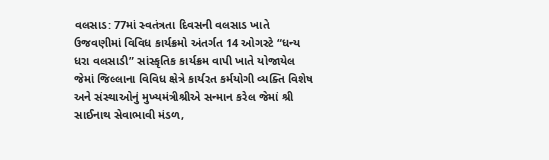વલસાડ: 77માં સ્વતંત્રતા દિવસની વલસાડ ખાતે ઉજવણીમાં વિવિધ કાર્યક્રમો અંતર્ગત 14 ઓગસ્ટે “ધન્ય ધરા વલસાડી” સાંસ્કૃતિક કાર્યક્રમ વાપી ખાતે યોજાયેલ જેમાં જિલ્લાના વિવિધ ક્ષેત્રે કાર્યરત કર્મયોગી વ્યક્તિ વિશેષ અને સંસ્થાઓનું મુખ્યમંત્રીશ્રીએ સન્માન કરેલ જેમાં શ્રી સાઈનાથ સેવાભાવી મંડળ,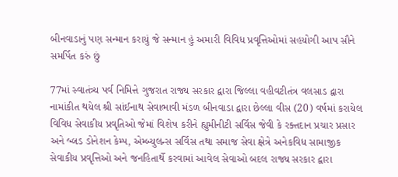બીનવાડાનું પણ સન્માન કરાયું જે સન્માન હું અમારી વિવિધ પ્રવૃત્તિઓમાં સહયોગી આપ સૌને સમર્પિત કરું છું

77માં સ્વાતંત્ર્ય પર્વ નિમિત્તે ગુજરાત રાજ્ય સરકાર દ્વારા જિલ્લા વહીવટીતંત્ર વલસાડ દ્વારા નામાંકીત થયેલ શ્રી સાંઈનાથ સેવાભાવી મંડળ બીનવાડા દ્વારા છેલ્લા વીસ (20) વર્ષમાં કરાયેલ વિવિધ સેવાકીય પ્રવૃતિઓ જેમાં વિશેષ કરીને હ્યુમીનીટી સર્વિસ જેવી કે રક્તદાન પ્રચાર પ્રસાર અને બ્લડ ડોનેશન કેમ્પ, એમ્બ્યુલન્સ સર્વિસ તથા સમાજ સેવા ક્ષેત્રે અનેકવિધ સામાજીક સેવાકીય પ્રવૃત્તિઓ અને જનહિતાર્થે કરવામાં આવેલ સેવાઓ બદલ રાજ્ય સરકાર દ્વારા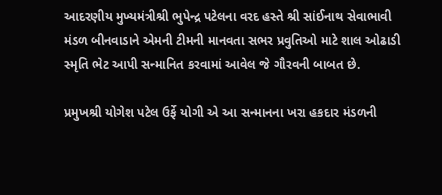આદરણીય મુખ્યમંત્રીશ્રી ભુપેન્દ્ર પટેલના વરદ હસ્તે શ્રી સાંઈનાથ સેવાભાવી મંડળ બીનવાડાને એમની ટીમની માનવતા સભર પ્રવુતિઓ માટે શાલ ઓઢાડી સ્મૃતિ ભેટ આપી સન્માનિત કરવામાં આવેલ જે ગૌરવની બાબત છે.

પ્રમુખશ્રી યોગેશ પટેલ ઉર્ફે યોગી એ આ સન્માનના ખરા હકદાર મંડળની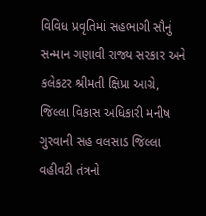વિવિધ પ્રવૃતિમાં સહભાગી સૌનું સન્માન ગણાવી રાજ્ય સરકાર અને કલેકટર શ્રીમતી ક્ષિપ્રા આગ્રે, જિલ્લા વિકાસ અધિકારી મનીષ ગુરવાની સહ વલસાડ જિલ્લા વહીવટી તંત્રનો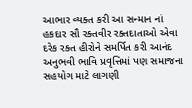આભાર વ્યક્ત કરી આ સન્માન નાં હકદાર સૌ રક્તવીર રક્તદાતાઓ એવા દરેક રક્ત હીરોને સમર્પિત કરી આનંદ અનુભવી ભાવિ પ્રવૃત્તિમાં પણ સમાજના સહયોગ માટે લાગણી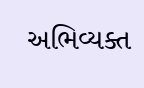અભિવ્યક્ત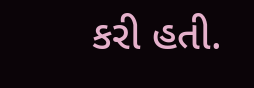કરી હતી.